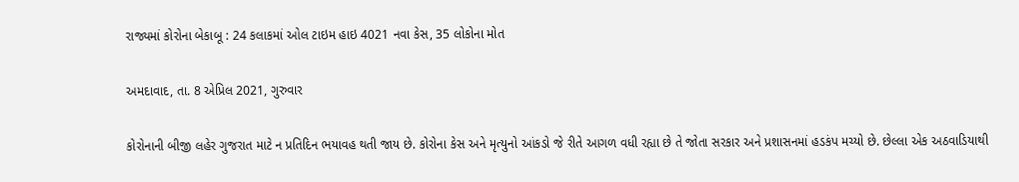રાજ્યમાં કોરોના બેકાબૂ : 24 કલાકમાં ઓલ ટાઇમ હાઇ 4021 નવા કેસ, 35 લોકોના મોત

અમદાવાદ, તા. 8 એપ્રિલ 2021, ગુરુવાર

કોરોનાની બીજી લહેર ગુજરાત માટે ન પ્રતિદિન ભયાવહ થતી જાય છે. કોરોના કેસ અને મૃત્યુનો આંકડો જે રીતે આગળ વધી રહ્યા છે તે જોતા સરકાર અને પ્રશાસનમાં હડકંપ મચ્યો છે. છેલ્લા એક અઠવાડિયાથી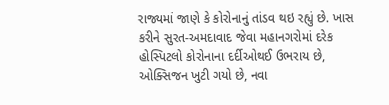રાજ્યમાં જાણે કે કોરોનાનું તાંડવ થઇ રહ્યું છે. ખાસ કરીને સુરત-અમદાવાદ જેવા મહાનગરોમાં દરેક હોસ્પિટલો કોરોનાના દર્દીઓથઈ ઉભરાય છે, ઓક્સિજન ખુટી ગયો છે, નવા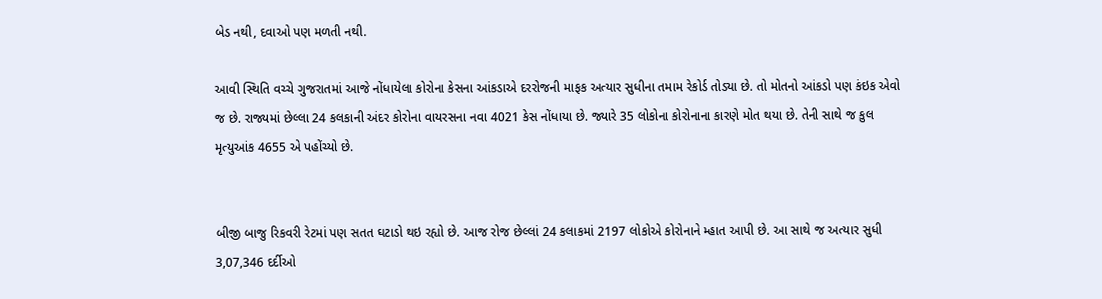બેડ નથી, દવાઓ પણ મળતી નથી.

આવી સ્થિતિ વચ્ચે ગુજરાતમાં આજે નોંધાયેલા કોરોના કેસના આંકડાએ દરરોજની માફક અત્યાર સુધીના તમામ રેકોર્ડ તોડ્યા છે. તો મોતનો આંકડો પણ કંઇક એવો જ છે. રાજ્યમાં છેલ્લા 24 કલકાની અંદર કોરોના વાયરસના નવા 4021 કેસ નોંધાયા છે. જ્યારે 35 લોકોના કોરોનાના કારણે મોત થયા છે. તેની સાથે જ કુલ મૃત્યુઆંક 4655 એ પહોંચ્યો છે.


બીજી બાજુ રિકવરી રેટમાં પણ સતત ઘટાડો થઇ રહ્યો છે. આજ રોજ છેલ્લાં 24 કલાકમાં 2197 લોકોએ કોરોનાને મ્હાત આપી છે. આ સાથે જ અત્યાર સુધી 3,07,346 દર્દીઓ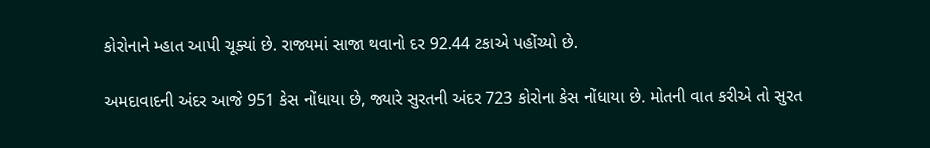કોરોનાને મ્હાત આપી ચૂક્યાં છે. રાજ્યમાં સાજા થવાનો દર 92.44 ટકાએ પહોંચ્યો છે.

અમદાવાદની અંદર આજે 951 કેસ નોંધાયા છે, જ્યારે સુરતની અંદર 723 કોરોના કેસ નોંધાયા છે. મોતની વાત કરીએ તો સુરત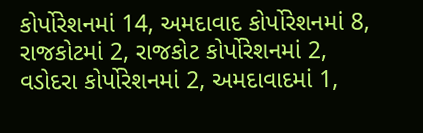કોર્પોરેશનમાં 14, અમદાવાદ કોર્પોરેશનમાં 8, રાજકોટમાં 2, રાજકોટ કોર્પોરેશનમાં 2, વડોદરા કોર્પોરેશનમાં 2, અમદાવાદમાં 1,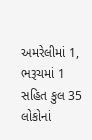અમરેલીમાં 1, ભરૂચમાં 1 સહિત કુલ 35 લોકોનાં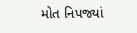મોત નિપજ્યાં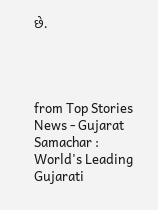છે.




from Top Stories News - Gujarat Samachar : World's Leading Gujarati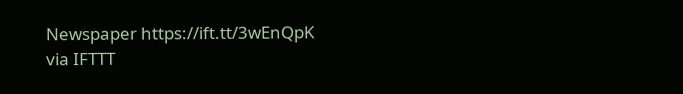Newspaper https://ift.tt/3wEnQpK
via IFTTT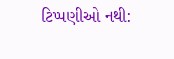ટિપ્પણીઓ નથી: